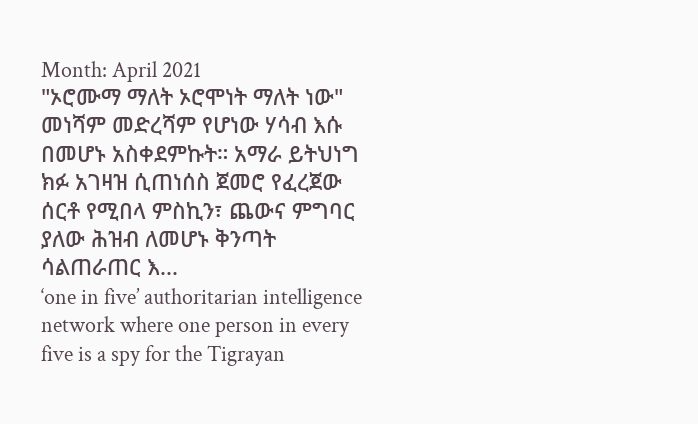Month: April 2021
"ኦሮሙማ ማለት ኦሮሞነት ማለት ነው" መነሻም መድረሻም የሆነው ሃሳብ እሱ በመሆኑ አስቀደምኩት። አማራ ይትህነግ ክፉ አገዛዝ ሲጠነሰስ ጀመሮ የፈረጀው ሰርቶ የሚበላ ምስኪን፣ ጨውና ምግባር ያለው ሕዝብ ለመሆኑ ቅንጣት ሳልጠራጠር እ...
‘one in five’ authoritarian intelligence network where one person in every five is a spy for the Tigrayan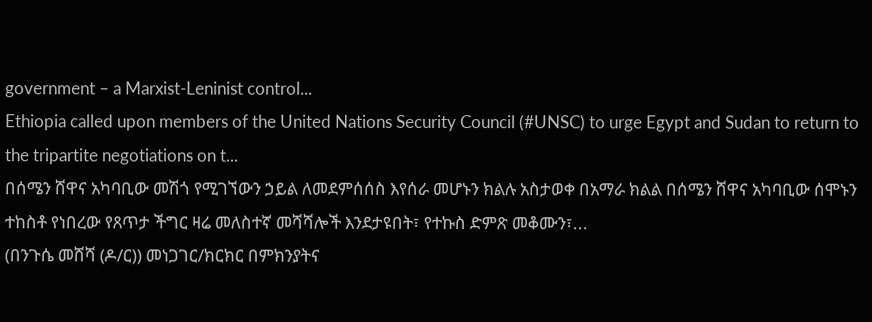government – a Marxist-Leninist control...
Ethiopia called upon members of the United Nations Security Council (#UNSC) to urge Egypt and Sudan to return to the tripartite negotiations on t...
በሰሜን ሸዋና አካባቢው መሽጎ የሚገኘውን ኃይል ለመደምሰሰስ እየሰራ መሆኑን ክልሉ አስታወቀ በአማራ ክልል በሰሜን ሸዋና አካባቢው ሰሞኑን ተከስቶ የነበረው የጸጥታ ችግር ዛሬ መለስተኛ መሻሻሎች እንደታዩበት፣ የተኩስ ድምጽ መቆሙን፣...
(በንጉሴ መሸሻ (ዶ/ር)) መነጋገር/ክርክር በምክንያትና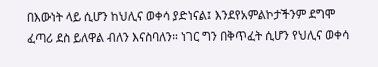በእውነት ላይ ሲሆን ከህሊና ወቀሳ ያድነናል፤ እንደየአምልኮታችንም ደግሞ ፈጣሪ ደስ ይለዋል ብለን እናስባለን። ነገር ግን በቅጥፈት ሲሆን የህሊና ወቀሳ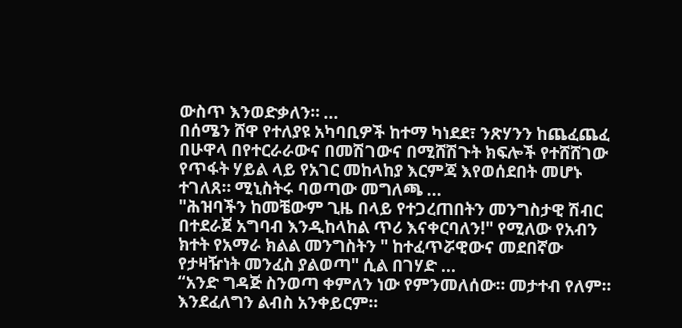ውስጥ እንወድቃለን። ...
በሰሜን ሸዋ የተለያዩ አካባቢዎች ከተማ ካነደደ፣ ንጽሃንን ከጨፈጨፈ በሁዋላ በየተርራራውና በመሽገውና በሚሸሽጉት ክፍሎች የተሸሸገው የጥፋት ሃይል ላይ የአገር መከላከያ እርምጃ እየወሰደበት መሆኑ ተገለጸ። ሚኒስትሩ ባወጣው መግለጫ ...
"ሕዝባችን ከመቼውም ጊዜ በላይ የተጋረጠበትን መንግስታዊ ሽብር በተደራጀ አግባብ እንዲከላከል ጥሪ እናቀርባለን!" የሚለው የአብን ክተት የአማራ ክልል መንግስትን " ከተፈጥሯዊውና መደበኛው የታዛዥነት መንፈስ ያልወጣ" ሲል በገሃድ ...
“አንድ ግዳጅ ስንወጣ ቀምለን ነው የምንመለሰው። መታተብ የለም። እንደፈለግን ልብስ አንቀይርም።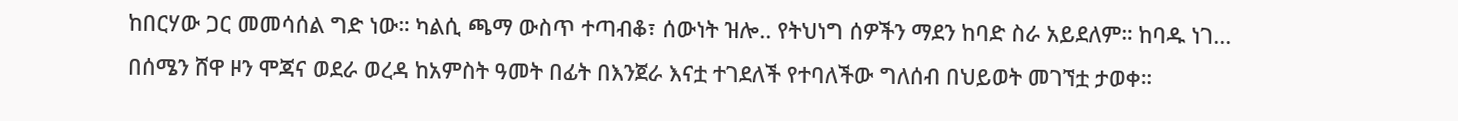ከበርሃው ጋር መመሳሰል ግድ ነው። ካልሲ ጫማ ውስጥ ተጣብቆ፣ ሰውነት ዝሎ.. የትህነግ ሰዎችን ማደን ከባድ ስራ አይደለም። ከባዱ ነገ...
በሰሜን ሸዋ ዞን ሞጃና ወደራ ወረዳ ከአምስት ዓመት በፊት በእንጀራ እናቷ ተገደለች የተባለችው ግለሰብ በህይወት መገኘቷ ታወቀ።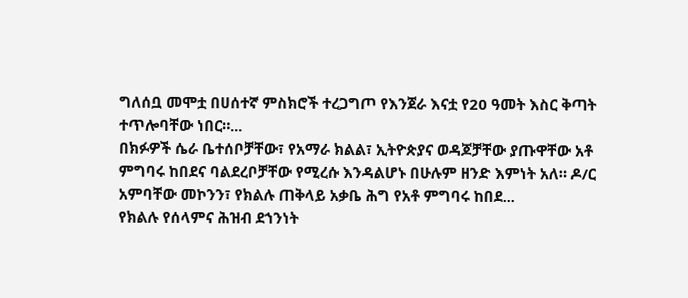ግለሰቧ መሞቷ በሀሰተኛ ምስክሮች ተረጋግጦ የእንጀራ እናቷ የ20 ዓመት እስር ቅጣት ተጥሎባቸው ነበር።...
በክፉዎች ሴራ ቤተሰቦቻቸው፣ የአማራ ክልል፣ ኢትዮጵያና ወዳጆቻቸው ያጡዋቸው አቶ ምግባሩ ከበደና ባልደረቦቻቸው የሚረሱ እንዳልሆኑ በሁሉም ዘንድ እምነት አለ። ዶ/ር አምባቸው መኮንን፣ የክልሉ ጠቅላይ አቃቤ ሕግ የአቶ ምግባሩ ከበደ...
የክልሉ የሰላምና ሕዝብ ደኀንነት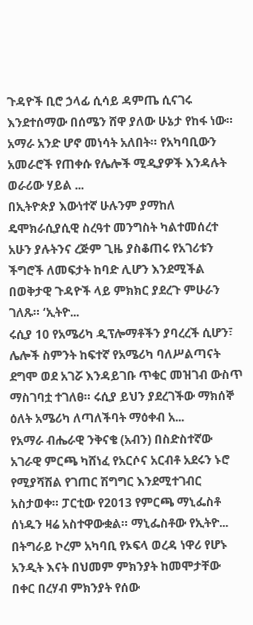ጉዳዮች ቢሮ ኃላፊ ሲሳይ ዳምጤ ሲናገሩ እንደተሰማው በሰሜን ሸዋ ያለው ሁኔታ የከፋ ነው። አማራ አንድ ሆኖ መነሳት አለበት። የአካባቢውን አመራሮች የጠቀሱ የሌሎች ሚዲያዎች እንዳሉት ወራሪው ሃይል ...
በኢትዮጵያ እውነተኛ ሁሉንም ያማከለ ዴሞክራሲያሲዊ ስረዓተ መንግስት ካልተመሰረተ አሁን ያሉትንና ረጅም ጊዜ ያስቆጠሩ የአገሪቱን ችግሮች ለመፍታት ከባድ ሊሆን እንደሚችል በወቅታዊ ጉዳዮች ላይ ምክክር ያደረጉ ምሁራን ገለጹ። ‘ኢትዮ...
ሩሲያ 10 የአሜሪካ ዲፕሎማቶችን ያባረረች ሲሆን፣ ሌሎች ስምንት ከፍተኛ የአሜሪካ ባለሥልጣናት ደግሞ ወደ አገሯ እንዳይገቡ ጥቁር መዝገብ ውስጥ ማስገባቷ ተገለፀ። ሩሲያ ይህን ያደረገችው ማክሰኞ ዕለት አሜሪካ ለጣለችባት ማዕቀብ አ...
የአማራ ብሔራዊ ንቅናቄ (አብን) በስድስተኛው አገራዊ ምርጫ ካሸነፈ የአርሶና አርብቶ አደሩን ኑሮ የሚያሻሽል የገጠር ሽግግር እንደሚተገብር አስታወቀ። ፓርቲው የ2013 የምርጫ ማኒፌስቶ ሰነዱን ዛሬ አስተዋውቋል። ማኒፌስቶው የኢትዮ...
በትግራይ ኮረም አካባቢ የኦፍላ ወረዳ ነዋሪ የሆኑ አንዲት እናት በህመም ምክንያት ከመሞታቸው በቀር በረሃብ ምክንያት የሰው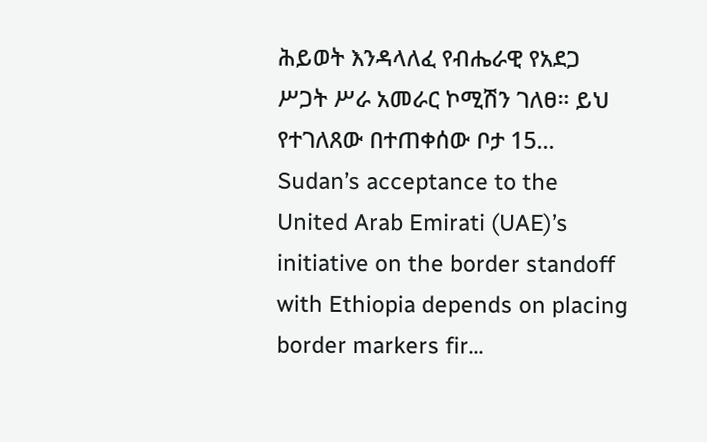ሕይወት እንዳላለፈ የብሔራዊ የአደጋ ሥጋት ሥራ አመራር ኮሚሽን ገለፀ። ይህ የተገለጸው በተጠቀሰው ቦታ 15...
Sudan’s acceptance to the United Arab Emirati (UAE)’s initiative on the border standoff with Ethiopia depends on placing border markers fir...